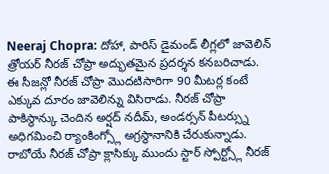Neeraj Chopra: దోహా, పారిస్ డైమండ్ లీగ్లలో జావెలిన్ త్రోయర్ నీరజ్ చోప్రా అద్భుతమైన ప్రదర్శన కనబరిచాడు. ఈ సీజన్లో నీరజ్ చోప్రా మొదటిసారిగా 90 మీటర్ల కంటే ఎక్కువ దూరం జావెలిన్ను విసిరాడు. నీరజ్ చోప్రా పాకిస్థాన్కు చెందిన అర్షద్ నదీమ్, అండర్సన్ పీటర్స్ను అధిగమించి ర్యాంకింగ్స్లో అగ్రస్థానానికి చేరుకున్నాడు. రాబోయే నీరజ్ చోప్రా క్లాసిక్కు ముందు స్టార్ స్పోర్ట్స్లో నీరజ్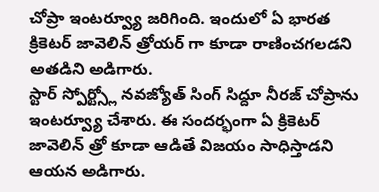చోప్రా ఇంటర్వ్యూ జరిగింది. ఇందులో ఏ భారత క్రికెటర్ జావెలిన్ త్రోయర్ గా కూడా రాణించగలడని అతడిని అడిగారు.
స్టార్ స్పోర్ట్స్లో నవజ్యోత్ సింగ్ సిద్దూ నీరజ్ చోప్రాను ఇంటర్వ్యూ చేశారు. ఈ సందర్భంగా ఏ క్రికెటర్ జావెలిన్ త్రో కూడా ఆడితే విజయం సాధిస్తాడని ఆయన అడిగారు.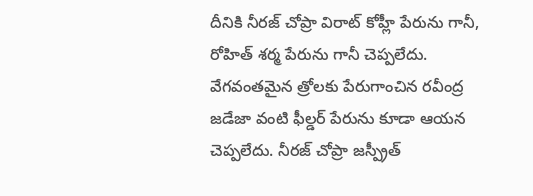దీనికి నీరజ్ చోప్రా విరాట్ కోహ్లీ పేరును గానీ, రోహిత్ శర్మ పేరును గానీ చెప్పలేదు. వేగవంతమైన త్రోలకు పేరుగాంచిన రవీంద్ర జడేజా వంటి ఫీల్డర్ పేరును కూడా ఆయన చెప్పలేదు. నీరజ్ చోప్రా జస్ప్రీత్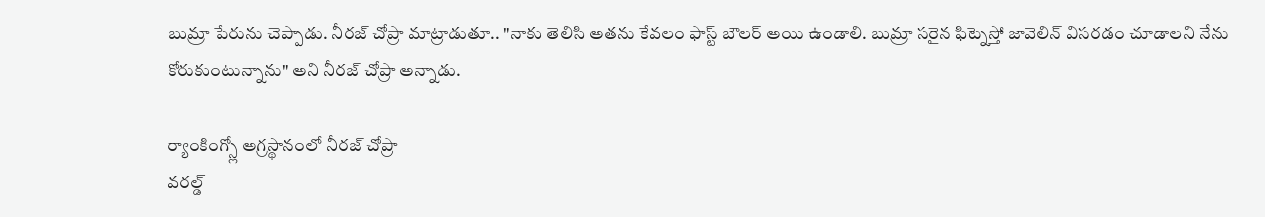బుమ్రా పేరును చెప్పాడు. నీరజ్ చోప్రా మాట్రాడుతూ.. "నాకు తెలిసి అతను కేవలం ఫాస్ట్ బౌలర్ అయి ఉండాలి. బుమ్రా సరైన ఫిట్నెస్తో జావెలిన్ విసరడం చూడాలని నేను కోరుకుంటున్నాను" అని నీరజ్ చోప్రా అన్నాడు.

ర్యాంకింగ్స్లో అగ్రస్థానంలో నీరజ్ చోప్రా
వరల్డ్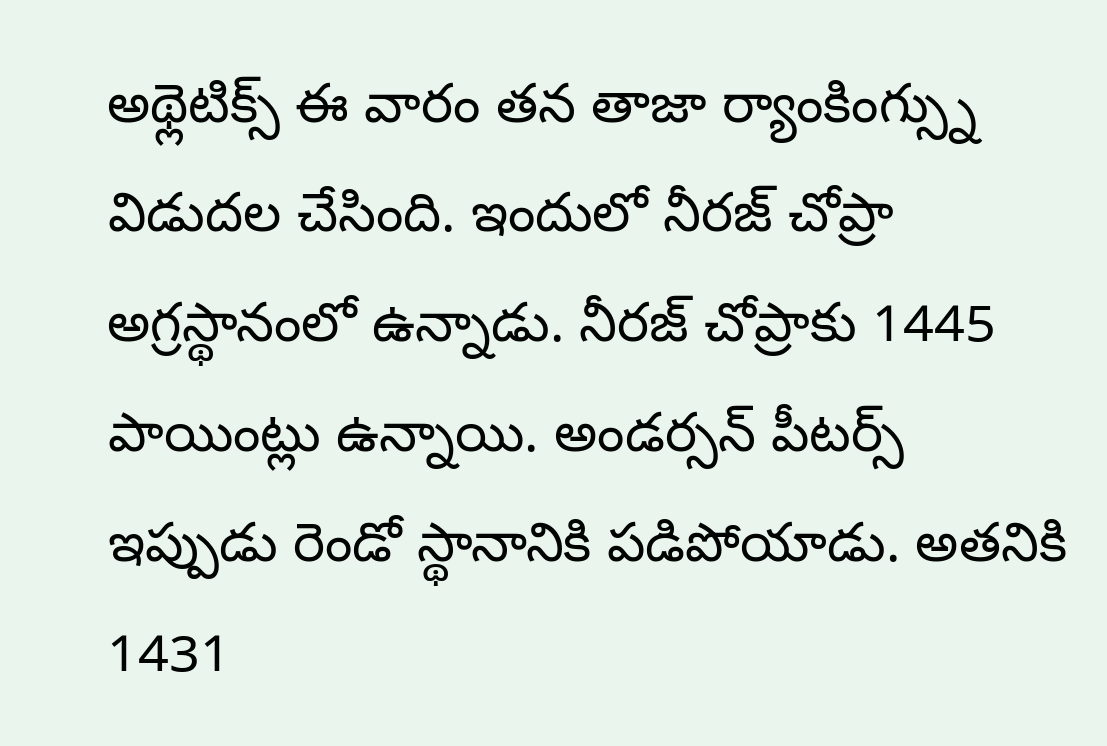అథ్లెటిక్స్ ఈ వారం తన తాజా ర్యాంకింగ్స్ను విడుదల చేసింది. ఇందులో నీరజ్ చోప్రా అగ్రస్థానంలో ఉన్నాడు. నీరజ్ చోప్రాకు 1445 పాయింట్లు ఉన్నాయి. అండర్సన్ పీటర్స్ ఇప్పుడు రెండో స్థానానికి పడిపోయాడు. అతనికి 1431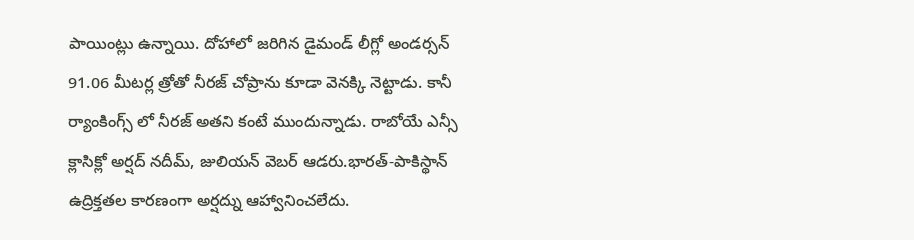పాయింట్లు ఉన్నాయి. దోహాలో జరిగిన డైమండ్ లీగ్లో అండర్సన్ 91.06 మీటర్ల త్రోతో నీరజ్ చోప్రాను కూడా వెనక్కి నెట్టాడు. కానీ ర్యాంకింగ్స్ లో నీరజ్ అతని కంటే ముందున్నాడు. రాబోయే ఎన్సీ క్లాసిక్లో అర్షద్ నదీమ్, జులియన్ వెబర్ ఆడరు.భారత్-పాకిస్థాన్ ఉద్రిక్తతల కారణంగా అర్షద్ను ఆహ్వానించలేదు.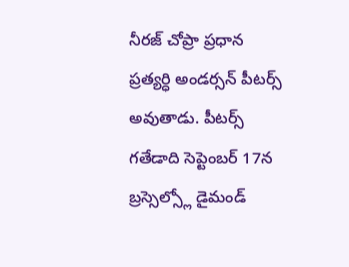నీరజ్ చోప్రా ప్రధాన ప్రత్యర్ధి అండర్సన్ పీటర్స్ అవుతాడు. పీటర్స్ గతేడాది సెప్టెంబర్ 17న బ్రస్సెల్స్లో డైమండ్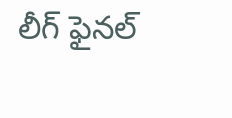లీగ్ ఫైనల్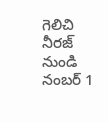గెలిచి నీరజ్ నుండి నంబర్ 1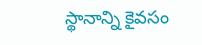స్థానాన్ని కైవసం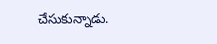చేసుకున్నాడు.